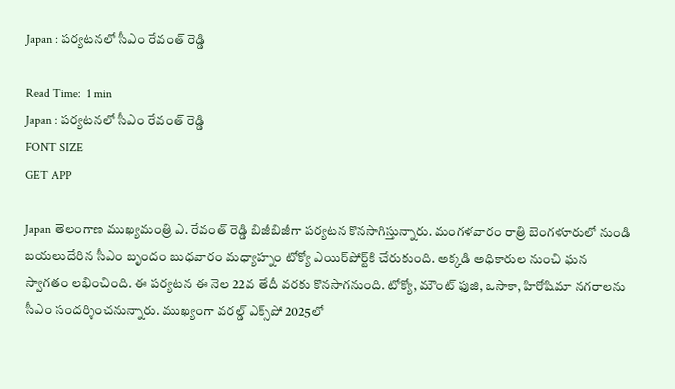Japan : పర్యటనలో సీఎం రేవంత్ రెడ్డి

Read Time:  1 min
Japan : పర్యటనలో సీఎం రేవంత్ రెడ్డి
FONT SIZE
GET APP

Japan తెలంగాణ ముఖ్యమంత్రి ఎ. రేవంత్ రెడ్డి బిజీబిజీగా పర్యటన కొనసాగిస్తున్నారు. మంగళవారం రాత్రి బెంగళూరులో నుండి బయలుదేరిన సీఎం బృందం బుధవారం మధ్యాహ్నం టోక్యో ఎయిర్‌పోర్ట్‌కి చేరుకుంది. అక్కడి అధికారుల నుంచి ఘన స్వాగతం లభించింది. ఈ పర్యటన ఈ నెల 22వ తేదీ వరకు కొనసాగనుంది. టోక్యో, మౌంట్ ఫుజి, ఒసాకా, హిరోషిమా నగరాలను సీఎం సందర్శించనున్నారు. ముఖ్యంగా వరల్డ్ ఎక్స్‌పో 2025లో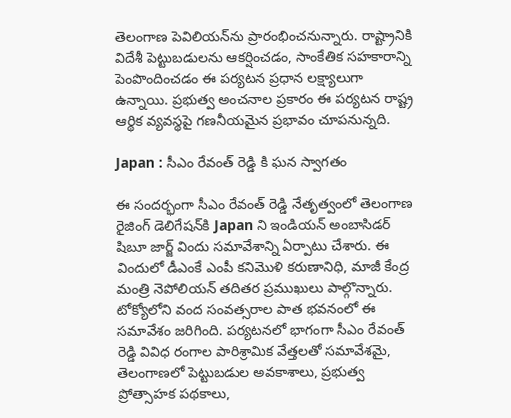తెలంగాణ పెవిలియన్‌ను ప్రారంభించనున్నారు. రాష్ట్రానికి విదేశీ పెట్టుబడులను ఆకర్షించడం, సాంకేతిక సహకారాన్ని పెంపొందించడం ఈ పర్యటన ప్రధాన లక్ష్యాలుగా ఉన్నాయి. ప్రభుత్వ అంచనాల ప్రకారం ఈ పర్యటన రాష్ట్ర ఆర్థిక వ్యవస్థపై గణనీయమైన ప్రభావం చూపనున్నది.

Japan : సీఎం రేవంత్ రెడ్డి కి ఘన స్వాగతం

ఈ సందర్భంగా సీఎం రేవంత్ రెడ్డి నేతృత్వంలో తెలంగాణ రైజింగ్ డెలిగేషన్‌కి Japan ని ఇండియన్ అంబాసిడర్ షిబూ జార్జ్ విందు సమావేశాన్ని ఏర్పాటు చేశారు. ఈ విందులో డీఎంకే ఎంపీ కనిమొళి కరుణానిధి, మాజీ కేంద్ర మంత్రి నెపోలియన్ తదితర ప్రముఖులు పాల్గొన్నారు. టోక్యోలోని వంద సంవత్సరాల పాత భవనంలో ఈ సమావేశం జరిగింది. పర్యటనలో భాగంగా సీఎం రేవంత్ రెడ్డి వివిధ రంగాల పారిశ్రామిక వేత్తలతో సమావేశమై, తెలంగాణలో పెట్టుబడుల అవకాశాలు, ప్రభుత్వ ప్రోత్సాహక పథకాలు,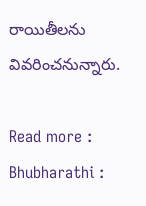రాయితీలను వివరించనున్నారు.

Read more : Bhubharathi :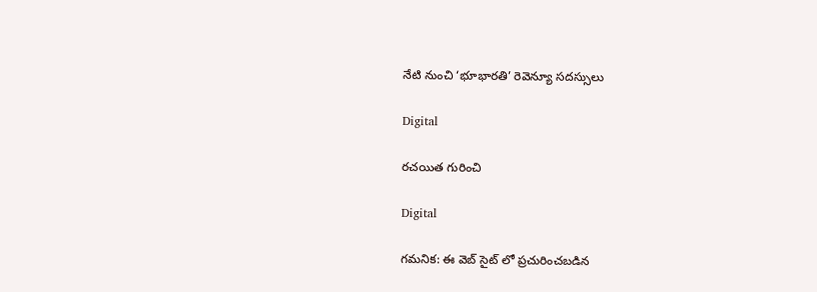నేటి నుంచి ‘భూభారతి’ రెవెన్యూ సదస్సులు

Digital

రచయిత గురించి

Digital

గమనిక: ఈ వెబ్ సైట్ లో ప్రచురించబడిన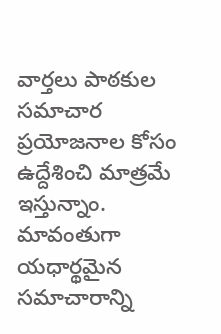వార్తలు పాఠకుల సమాచార ప్రయోజనాల కోసం ఉద్దేశించి మాత్రమే ఇస్తున్నాం. మావంతుగా యధార్థమైన సమాచారాన్ని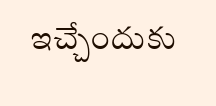ఇచ్చేందుకు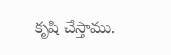కృషి చేస్తాము.